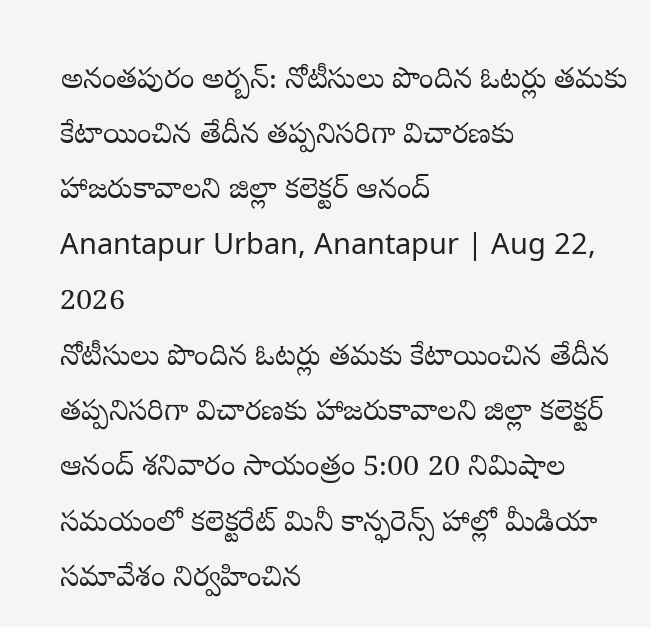అనంతపురం అర్బన్: నోటీసులు పొందిన ఓటర్లు తమకు కేటాయించిన తేదీన తప్పనిసరిగా విచారణకు హాజరుకావాలని జిల్లా కలెక్టర్ ఆనంద్
Anantapur Urban, Anantapur | Aug 22, 2026
నోటీసులు పొందిన ఓటర్లు తమకు కేటాయించిన తేదీన తప్పనిసరిగా విచారణకు హాజరుకావాలని జిల్లా కలెక్టర్ ఆనంద్ శనివారం సాయంత్రం 5:00 20 నిమిషాల సమయంలో కలెక్టరేట్ మినీ కాన్ఫరెన్స్ హాల్లో మీడియా సమావేశం నిర్వహించిన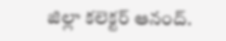జిల్లా కలెక్టర్ ఆనంద్.